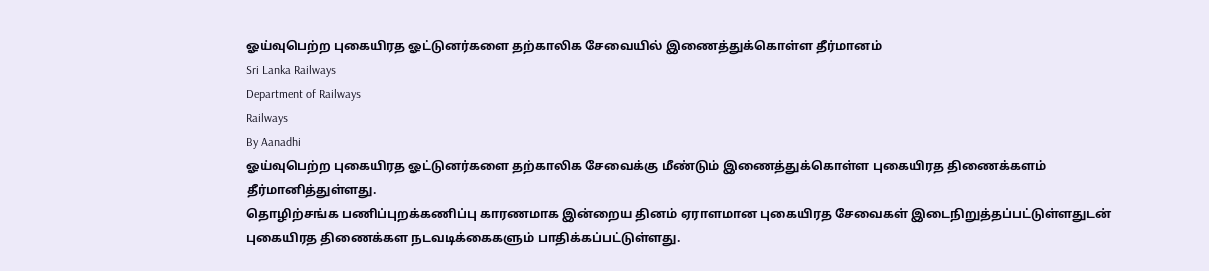ஓய்வுபெற்ற புகையிரத ஓட்டுனர்களை தற்காலிக சேவையில் இணைத்துக்கொள்ள தீர்மானம்
Sri Lanka Railways
Department of Railways
Railways
By Aanadhi
ஓய்வுபெற்ற புகையிரத ஓட்டுனர்களை தற்காலிக சேவைக்கு மீண்டும் இணைத்துக்கொள்ள புகையிரத திணைக்களம் தீர்மானித்துள்ளது.
தொழிற்சங்க பணிப்புறக்கணிப்பு காரணமாக இன்றைய தினம் ஏராளமான புகையிரத சேவைகள் இடைநிறுத்தப்பட்டுள்ளதுடன் புகையிரத திணைக்கள நடவடிக்கைகளும் பாதிக்கப்பட்டுள்ளது.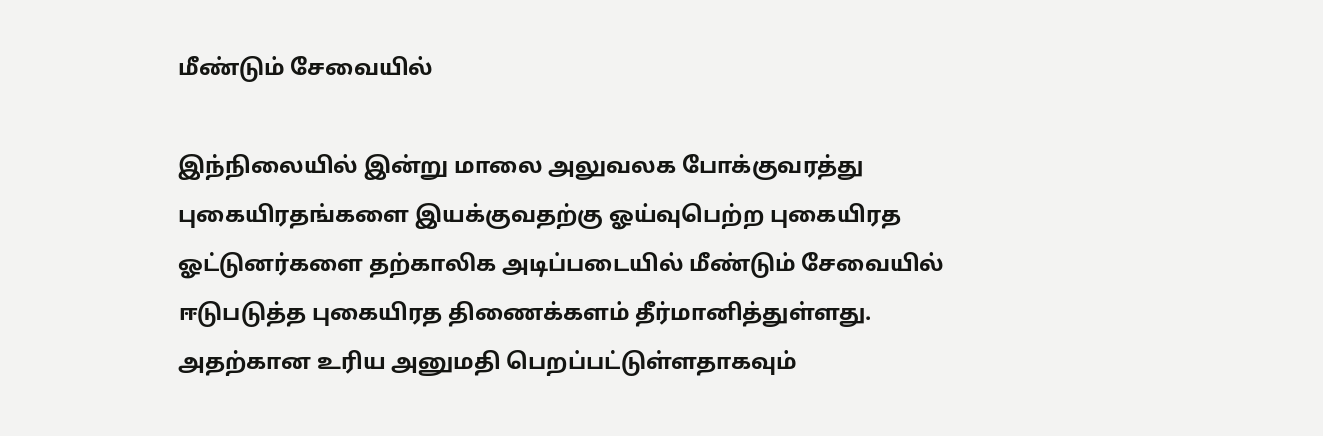மீண்டும் சேவையில்

இந்நிலையில் இன்று மாலை அலுவலக போக்குவரத்து புகையிரதங்களை இயக்குவதற்கு ஓய்வுபெற்ற புகையிரத ஓட்டுனர்களை தற்காலிக அடிப்படையில் மீண்டும் சேவையில் ஈடுபடுத்த புகையிரத திணைக்களம் தீர்மானித்துள்ளது.
அதற்கான உரிய அனுமதி பெறப்பட்டுள்ளதாகவும்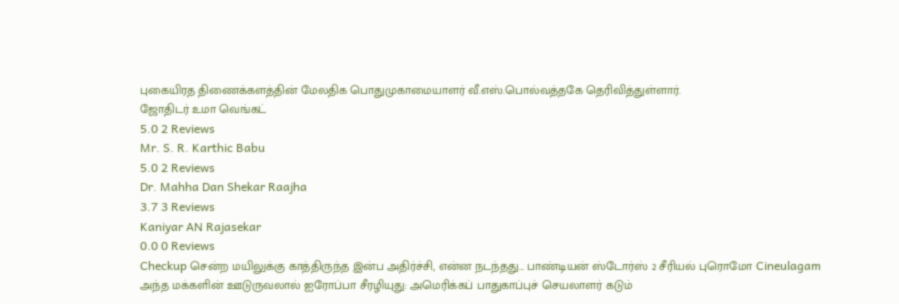புகையிரத திணைக்களத்தின் மேலதிக பொதுமுகாமையாளர் வீ.எஸ்.பொல்வத்தகே தெரிவித்துள்ளார்.
ஜோதிடர் உமா வெங்கட்
5.0 2 Reviews
Mr. S. R. Karthic Babu
5.0 2 Reviews
Dr. Mahha Dan Shekar Raajha
3.7 3 Reviews
Kaniyar AN Rajasekar
0.0 0 Reviews
Checkup சென்ற மயிலுக்கு காத்திருந்த இன்ப அதிர்ச்சி, என்ன நடந்தது... பாண்டியன் ஸ்டோர்ஸ் 2 சீரியல் புரொமோ Cineulagam
அந்த மக்களின் ஊடுருவலால் ஐரோப்பா சீரழியுது: அமெரிக்கப் பாதுகாப்புச் செயலாளர் கடும்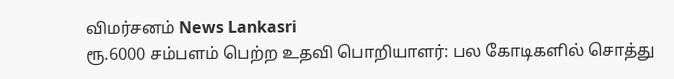விமர்சனம் News Lankasri
ரூ.6000 சம்பளம் பெற்ற உதவி பொறியாளர்: பல கோடிகளில் சொத்து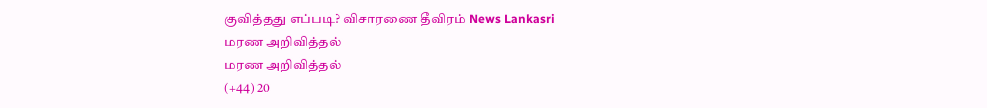குவித்தது எப்படி? விசாரணை தீவிரம் News Lankasri
மரண அறிவித்தல்
மரண அறிவித்தல்
(+44) 20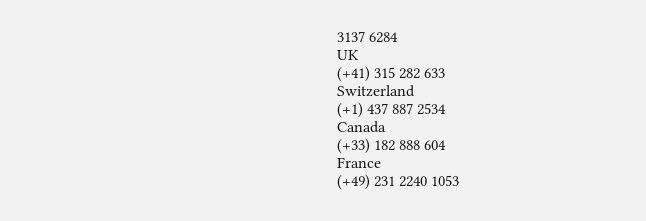3137 6284
UK
(+41) 315 282 633
Switzerland
(+1) 437 887 2534
Canada
(+33) 182 888 604
France
(+49) 231 2240 1053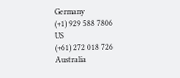Germany
(+1) 929 588 7806
US
(+61) 272 018 726
Australia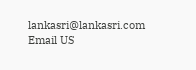lankasri@lankasri.com
Email US